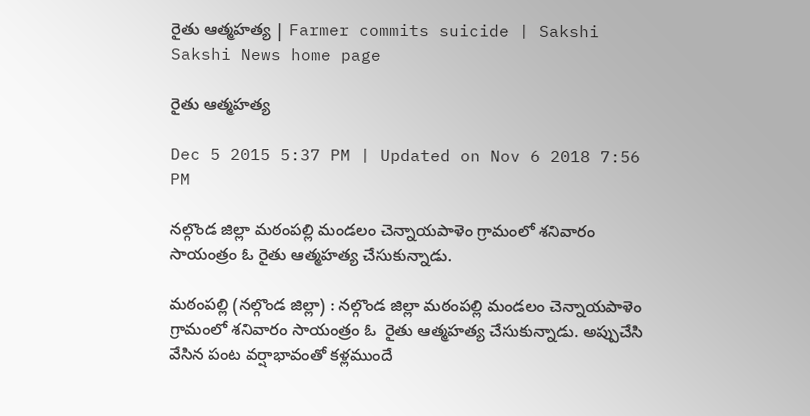రైతు ఆత్మహత్య | Farmer commits suicide | Sakshi
Sakshi News home page

రైతు ఆత్మహత్య

Dec 5 2015 5:37 PM | Updated on Nov 6 2018 7:56 PM

నల్గొండ జిల్లా మఠంపల్లి మండలం చెన్నాయపాళెం గ్రామంలో శనివారం సాయంత్రం ఓ రైతు ఆత్మహత్య చేసుకున్నాడు.

మఠంపల్లి (నల్గొండ జిల్లా) : నల్గొండ జిల్లా మఠంపల్లి మండలం చెన్నాయపాళెం గ్రామంలో శనివారం సాయంత్రం ఓ  రైతు ఆత్మహత్య చేసుకున్నాడు. అప్పుచేసి వేసిన పంట వర్షాభావంతో కళ్లముందే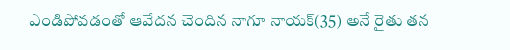ఎండిపోవడంతో ఆవేదన చెందిన నాగూ నాయక్(35) అనే రైతు తన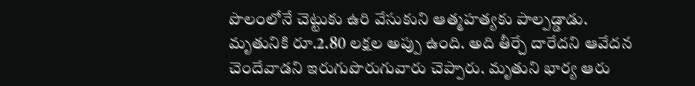పొలంలోనే చెట్టుకు ఉరి వేసుకుని ఆత్మహత్యకు పాల్పడ్డాడు. మృతునికి రూ.2.80 లక్షల అప్పు ఉంది. అది తీర్చే దారేదని ఆవేదన చెందేవాడని ఇరుగుపొరుగువారు చెప్పారు. మృతుని భార్య ఆరు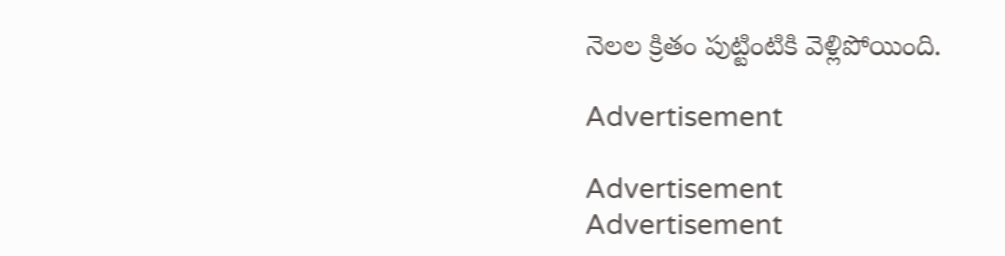నెలల క్రితం పుట్టింటికి వెళ్లిపోయింది.

Advertisement

Advertisement
Advertisement